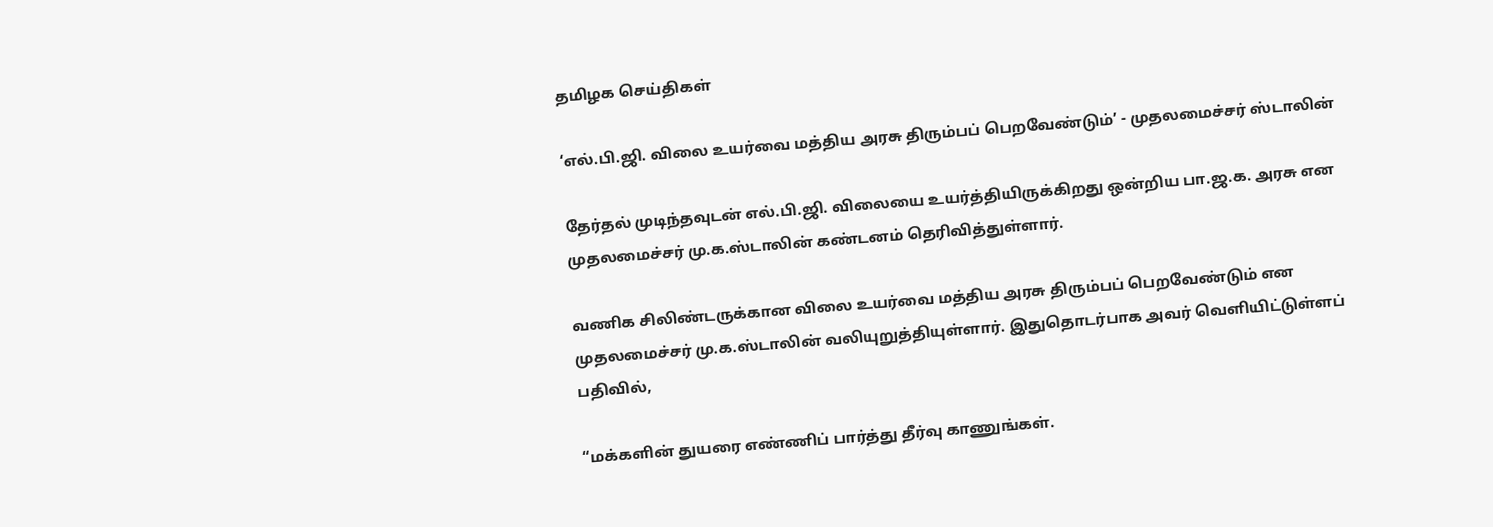தமிழக செய்திகள்

‘எல்.பி.ஜி. விலை உயர்வை மத்திய அரசு திரும்பப் பெறவேண்டும்’ - முதலமைச்சர் ஸ்டாலின்

தேர்தல் முடிந்தவுடன் எல்.பி.ஜி. விலையை உயர்த்தியிருக்கிறது ஒன்றிய பா.ஜ.க. அரசு என முதலமைச்சர் மு.க.ஸ்டாலின் கண்டனம் தெரிவித்துள்ளார்.

வணிக சிலிண்டருக்கான விலை உயர்வை மத்திய அரசு திரும்பப் பெறவேண்டும் என முதலமைச்சர் மு.க.ஸ்டாலின் வலியுறுத்தியுள்ளார். இதுதொடர்பாக அவர் வெளியிட்டுள்ளப் பதிவில்,

“மக்களின் துயரை எண்ணிப் பார்த்து தீர்வு காணுங்கள்.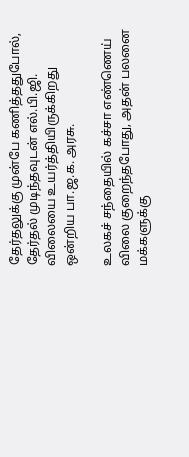தேர்தலுக்கு முன்பே கணித்ததுபோல், தேர்தல் முடிந்தவுடன் எல்.பி.ஜி. விலையை உயர்த்தியிருக்கிறது ஒன்றிய பா.ஜ.க. அரசு.

உலகச் சந்தையில் கச்சா எண்ணெய் விலை குறைந்தபோது, அதன் பலனை மக்களுக்கு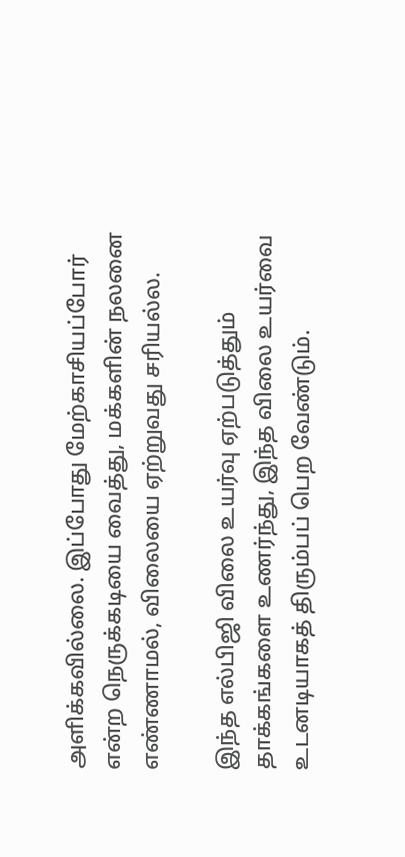அளிக்கவில்லை. இப்போது மேற்காசியப்போர் என்ற நெருக்கடியை வைத்து, மக்களின் நலனை எண்ணாமல், விலையை ஏற்றுவது சரியல்ல.

இந்த எல்பிஜி விலை உயர்வு ஏற்படுத்தும் தாக்கங்களை உணர்ந்து, இந்த விலை உயர்வை உடனடியாகத் திரும்பப் பெற வேண்டும்.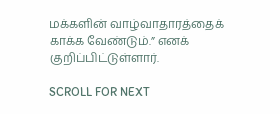மக்களின் வாழ்வாதாரத்தைக் காக்க வேண்டும்.” எனக் குறிப்பிட்டுள்ளார்.

SCROLL FOR NEXT